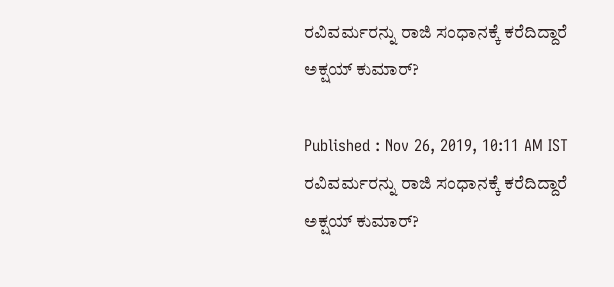ರವಿವರ್ಮರನ್ನು ರಾಜಿ ಸಂಧಾನಕ್ಕೆ ಕರೆದಿದ್ದಾರೆ ಅಕ್ಷಯ್‌ ಕುಮಾರ್‌?

Published : Nov 26, 2019, 10:11 AM IST
ರವಿವರ್ಮರನ್ನು ರಾಜಿ ಸಂಧಾನಕ್ಕೆ ಕರೆದಿದ್ದಾರೆ ಅಕ್ಷಯ್‌ ಕುಮಾರ್‌?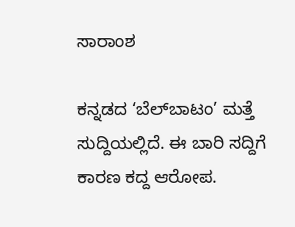ಸಾರಾಂಶ

ಕನ್ನಡದ ‘ಬೆಲ್‌ಬಾಟಂ’ ಮತ್ತೆ ಸುದ್ದಿಯಲ್ಲಿದೆ. ಈ ಬಾರಿ ಸದ್ದಿಗೆ ಕಾರಣ ಕದ್ದ ಆರೋಪ.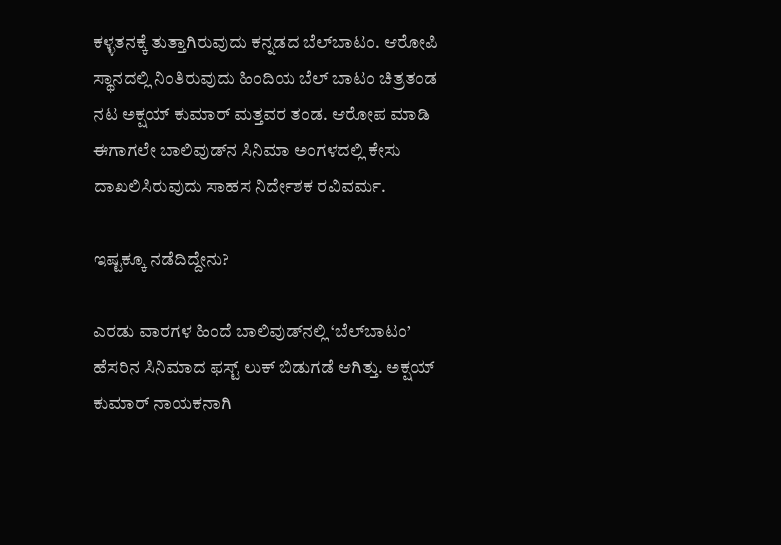ಕಳ್ಳತನಕ್ಕೆ ತುತ್ತಾಗಿರುವುದು ಕನ್ನಡದ ಬೆಲ್‌ಬಾಟಂ. ಆರೋಪಿ ಸ್ಥಾನದಲ್ಲಿ ನಿಂತಿರುವುದು ಹಿಂದಿಯ ಬೆಲ್‌ ಬಾಟಂ ಚಿತ್ರತಂಡ ನಟ ಅಕ್ಷಯ್‌ ಕುಮಾರ್‌ ಮತ್ತವರ ತಂಡ. ಆರೋಪ ಮಾಡಿ ಈಗಾಗಲೇ ಬಾಲಿವುಡ್‌ನ ಸಿನಿಮಾ ಅಂಗಳದಲ್ಲಿ ಕೇಸು ದಾಖಲಿಸಿರುವುದು ಸಾಹಸ ನಿರ್ದೇಶಕ ರವಿವರ್ಮ.

ಇಷ್ಟಕ್ಕೂ ನಡೆದಿದ್ದೇನು?

ಎರಡು ವಾರಗಳ ಹಿಂದೆ ಬಾಲಿವುಡ್‌ನಲ್ಲಿ ‘ಬೆಲ್‌ಬಾಟಂ’ ಹೆಸರಿನ ಸಿನಿಮಾದ ಫಸ್ಟ್‌ ಲುಕ್‌ ಬಿಡುಗಡೆ ಆಗಿತ್ತು. ಅಕ್ಷಯ್‌ ಕುಮಾರ್‌ ನಾಯಕನಾಗಿ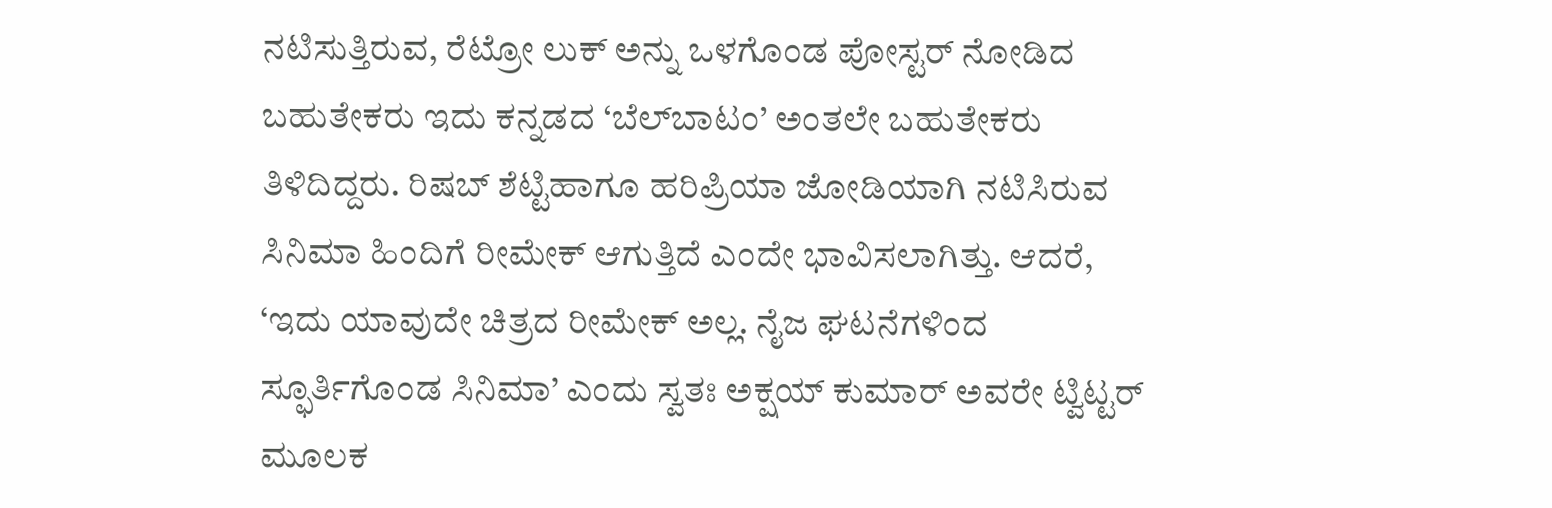ನಟಿಸುತ್ತಿರುವ, ರೆಟ್ರೋ ಲುಕ್‌ ಅನ್ನು ಒಳಗೊಂಡ ಪೋಸ್ಟರ್‌ ನೋಡಿದ ಬಹುತೇಕರು ಇದು ಕನ್ನಡದ ‘ಬೆಲ್‌ಬಾಟಂ’ ಅಂತಲೇ ಬಹುತೇಕರು ತಿಳಿದಿದ್ದರು. ರಿಷಬ್‌ ಶೆಟ್ಟಿಹಾಗೂ ಹರಿಪ್ರಿಯಾ ಜೋಡಿಯಾಗಿ ನಟಿಸಿರುವ ಸಿನಿಮಾ ಹಿಂದಿಗೆ ರೀಮೇಕ್‌ ಆಗುತ್ತಿದೆ ಎಂದೇ ಭಾವಿಸಲಾಗಿತ್ತು. ಆದರೆ, ‘ಇದು ಯಾವುದೇ ಚಿತ್ರದ ರೀಮೇಕ್‌ ಅಲ್ಲ. ನೈಜ ಘಟನೆಗಳಿಂದ ಸ್ಫೂರ್ತಿಗೊಂಡ ಸಿನಿಮಾ’ ಎಂದು ಸ್ವತಃ ಅಕ್ಷಯ್‌ ಕುಮಾರ್‌ ಅವರೇ ಟ್ವಿಟ್ಟರ್‌ ಮೂಲಕ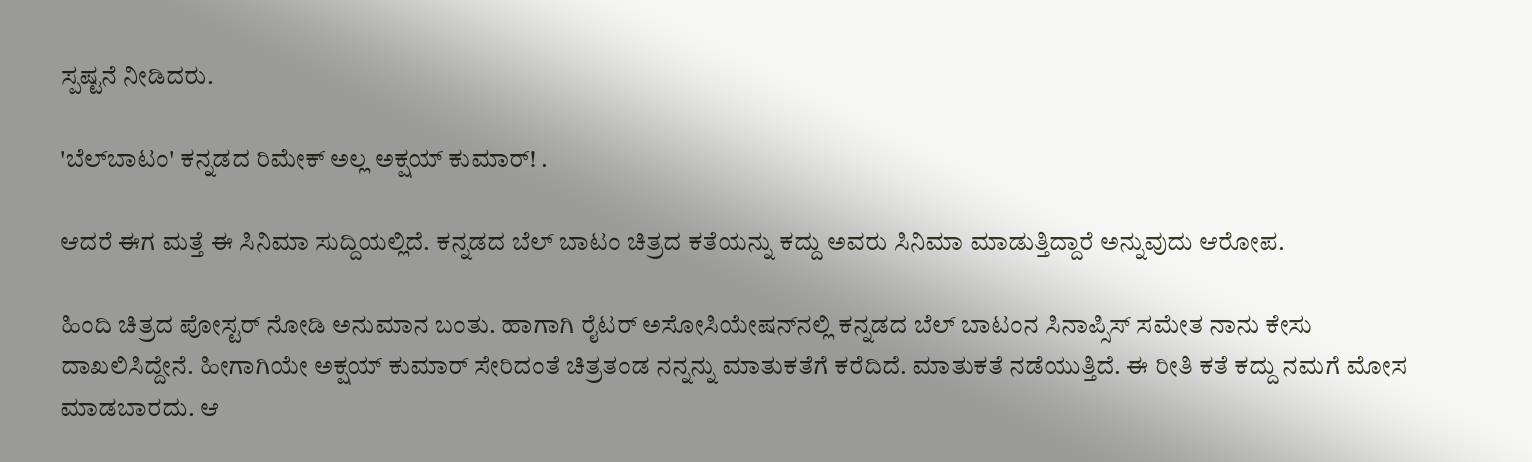ಸ್ಪಷ್ಟನೆ ನೀಡಿದರು.

'ಬೆಲ್‌ಬಾಟಂ' ಕನ್ನಡದ ರಿಮೇಕ್ ಅಲ್ಲ ಅಕ್ಷಯ್ ಕುಮಾರ್! .

ಆದರೆ ಈಗ ಮತ್ತೆ ಈ ಸಿನಿಮಾ ಸುದ್ದಿಯಲ್ಲಿದೆ. ಕನ್ನಡದ ಬೆಲ್‌ ಬಾಟಂ ಚಿತ್ರದ ಕತೆಯನ್ನು ಕದ್ದು ಅವರು ಸಿನಿಮಾ ಮಾಡುತ್ತಿದ್ದಾರೆ ಅನ್ನುವುದು ಆರೋಪ.

ಹಿಂದಿ ಚಿತ್ರದ ಪೋಸ್ಟರ್‌ ನೋಡಿ ಅನುಮಾನ ಬಂತು. ಹಾಗಾಗಿ ರೈಟರ್‌ ಅಸೋಸಿಯೇಷನ್‌ನಲ್ಲಿ ಕನ್ನಡದ ಬೆಲ್‌ ಬಾಟಂನ ಸಿನಾಪ್ಸಿಸ್‌ ಸಮೇತ ನಾನು ಕೇಸು ದಾಖಲಿಸಿದ್ದೇನೆ. ಹೀಗಾಗಿಯೇ ಅಕ್ಷಯ್‌ ಕುಮಾರ್‌ ಸೇರಿದಂತೆ ಚಿತ್ರತಂಡ ನನ್ನನ್ನು ಮಾತುಕತೆಗೆ ಕರೆದಿದೆ. ಮಾತುಕತೆ ನಡೆಯುತ್ತಿದೆ. ಈ ರೀತಿ ಕತೆ ಕದ್ದು ನಮಗೆ ಮೋಸ ಮಾಡಬಾರದು. ಆ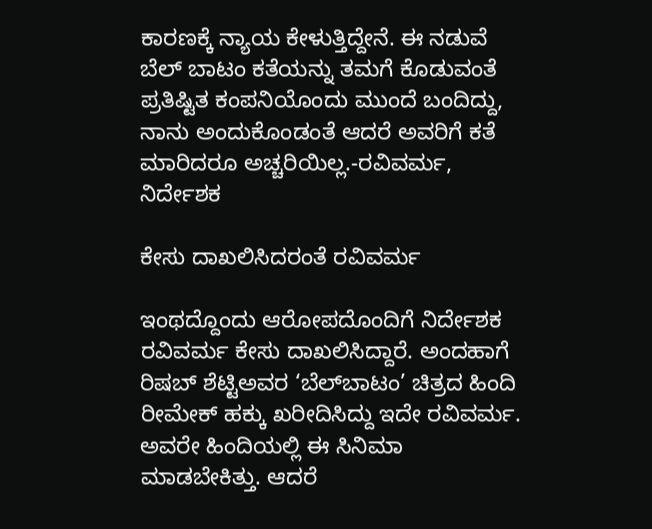ಕಾರಣಕ್ಕೆ ನ್ಯಾಯ ಕೇಳುತ್ತಿದ್ದೇನೆ. ಈ ನಡುವೆ ಬೆಲ್‌ ಬಾಟಂ ಕತೆಯನ್ನು ತಮಗೆ ಕೊಡುವಂತೆ ಪ್ರತಿಷ್ಟಿತ ಕಂಪನಿಯೊಂದು ಮುಂದೆ ಬಂದಿದ್ದು, ನಾನು ಅಂದುಕೊಂಡಂತೆ ಆದರೆ ಅವರಿಗೆ ಕತೆ ಮಾರಿದರೂ ಅಚ್ಚರಿಯಿಲ್ಲ.-ರವಿವರ್ಮ, ನಿರ್ದೇಶಕ

ಕೇಸು ದಾಖಲಿಸಿದರಂತೆ ರವಿವರ್ಮ

ಇಂಥದ್ದೊಂದು ಆರೋಪದೊಂದಿಗೆ ನಿರ್ದೇಶಕ ರವಿವರ್ಮ ಕೇಸು ದಾಖಲಿಸಿದ್ದಾರೆ. ಅಂದಹಾಗೆ ರಿಷಬ್‌ ಶೆಟ್ಟಿಅವರ ‘ಬೆಲ್‌ಬಾಟಂ’ ಚಿತ್ರದ ಹಿಂದಿ ರೀಮೇಕ್‌ ಹಕ್ಕು ಖರೀದಿಸಿದ್ದು ಇದೇ ರವಿವರ್ಮ. ಅವರೇ ಹಿಂದಿಯಲ್ಲಿ ಈ ಸಿನಿಮಾ ಮಾಡಬೇಕಿತ್ತು. ಆದರೆ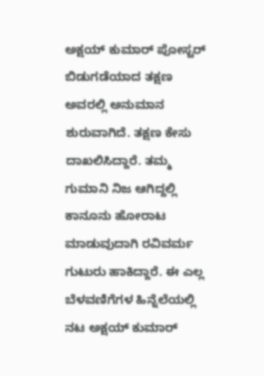ಅಕ್ಷಯ್‌ ಕುಮಾರ್‌ ಪೋಸ್ಟರ್‌ ಬಿಡುಗಡೆಯಾದ ತಕ್ಷಣ ಅವರಲ್ಲಿ ಅನುಮಾನ ಶುರುವಾಗಿದೆ. ತಕ್ಷಣ ಕೇಸು ದಾಖಲಿಸಿದ್ದಾರೆ. ತಮ್ಮ ಗುಮಾನಿ ನಿಜ ಆಗಿದ್ದಲ್ಲಿ ಕಾನೂನು ಹೋರಾಟ ಮಾಡುವುದಾಗಿ ರವಿವರ್ಮ ಗುಟುರು ಹಾಕಿದ್ದಾರೆ. ಈ ಎಲ್ಲ ಬೆಳವಣಿಗೆಗಳ ಹಿನ್ನೆಲೆಯಲ್ಲಿ ನಟ ಅಕ್ಷಯ್‌ ಕುಮಾರ್‌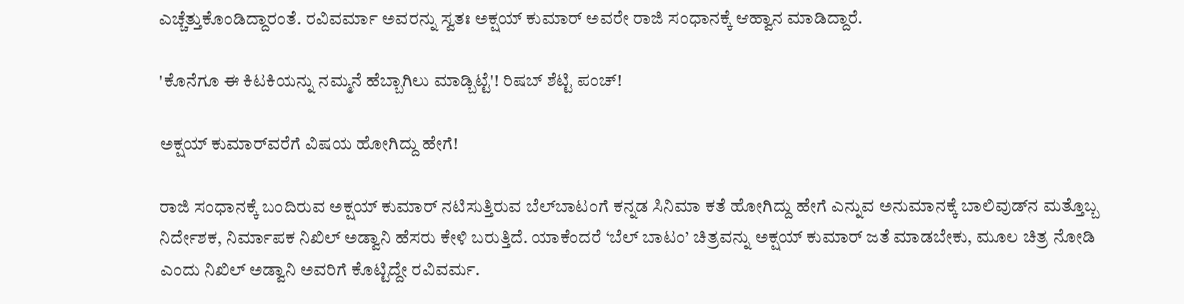ಎಚ್ಚೆತ್ತುಕೊಂಡಿದ್ದಾರಂತೆ. ರವಿವರ್ಮಾ ಅವರನ್ನು ಸ್ವತಃ ಅಕ್ಷಯ್‌ ಕುಮಾರ್‌ ಅವರೇ ರಾಜಿ ಸಂಧಾನಕ್ಕೆ ಆಹ್ವಾನ ಮಾಡಿದ್ದಾರೆ.

'ಕೊನೆಗೂ ಈ ಕಿಟಕಿಯನ್ನು ನಮ್ಮನೆ ಹೆಬ್ಬಾಗಿಲು ಮಾಡ್ಬಿಟ್ಟೆ'! ರಿಷಬ್ ಶೆಟ್ಟಿ ಪಂಚ್!

ಅಕ್ಷಯ್‌ ಕುಮಾರ್‌ವರೆಗೆ ವಿಷಯ ಹೋಗಿದ್ದು ಹೇಗೆ!

ರಾಜಿ ಸಂಧಾನಕ್ಕೆ ಬಂದಿರುವ ಅಕ್ಷಯ್‌ ಕುಮಾರ್‌ ನಟಿಸುತ್ತಿರುವ ಬೆಲ್‌ಬಾಟಂಗೆ ಕನ್ನಡ ಸಿನಿಮಾ ಕತೆ ಹೋಗಿದ್ದು ಹೇಗೆ ಎನ್ನುವ ಅನುಮಾನಕ್ಕೆ ಬಾಲಿವುಡ್‌ನ ಮತ್ತೊಬ್ಬ ನಿರ್ದೇಶಕ, ನಿರ್ಮಾಪಕ ನಿಖಿಲ್‌ ಅಡ್ವಾನಿ ಹೆಸರು ಕೇಳಿ ಬರುತ್ತಿದೆ. ಯಾಕೆಂದರೆ ‘ಬೆಲ್‌ ಬಾಟಂ’ ಚಿತ್ರವನ್ನು ಅಕ್ಷಯ್‌ ಕುಮಾರ್‌ ಜತೆ ಮಾಡಬೇಕು, ಮೂಲ ಚಿತ್ರ ನೋಡಿ ಎಂದು ನಿಖಿಲ್‌ ಅಡ್ವಾನಿ ಅವರಿಗೆ ಕೊಟ್ಟಿದ್ದೇ ರವಿವರ್ಮ.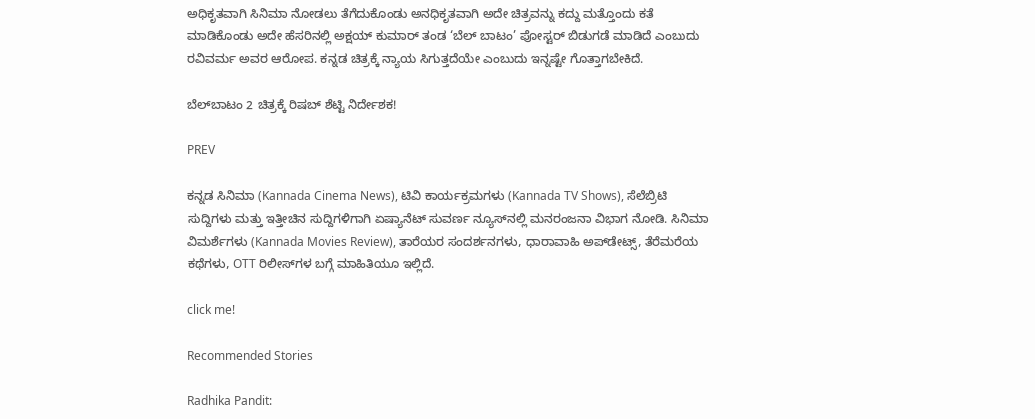ಅಧಿಕೃತವಾಗಿ ಸಿನಿಮಾ ನೋಡಲು ತೆಗೆದುಕೊಂಡು ಅನಧಿಕೃತವಾಗಿ ಅದೇ ಚಿತ್ರವನ್ನು ಕದ್ದು ಮತ್ತೊಂದು ಕತೆ ಮಾಡಿಕೊಂಡು ಅದೇ ಹೆಸರಿನಲ್ಲಿ ಅಕ್ಷಯ್‌ ಕುಮಾರ್‌ ತಂಡ ‘ಬೆಲ್‌ ಬಾಟಂ’ ಪೋಸ್ಟರ್‌ ಬಿಡುಗಡೆ ಮಾಡಿದೆ ಎಂಬುದು ರವಿವರ್ಮ ಅವರ ಆರೋಪ. ಕನ್ನಡ ಚಿತ್ರಕ್ಕೆ ನ್ಯಾಯ ಸಿಗುತ್ತದೆಯೇ ಎಂಬುದು ಇನ್ನಷ್ಟೇ ಗೊತ್ತಾಗಬೇಕಿದೆ.

ಬೆಲ್‌ಬಾಟಂ 2 ಚಿತ್ರಕ್ಕೆ ರಿಷಬ್ ಶೆಟ್ಟಿ ನಿರ್ದೇಶಕ!

PREV

ಕನ್ನಡ ಸಿನಿಮಾ (Kannada Cinema News), ಟಿವಿ ಕಾರ್ಯಕ್ರಮಗಳು (Kannada TV Shows), ಸೆಲೆಬ್ರಿಟಿ ಸುದ್ದಿಗಳು ಮತ್ತು ಇತ್ತೀಚಿನ ಸುದ್ದಿಗಳಿಗಾಗಿ ಏಷ್ಯಾನೆಟ್ ಸುವರ್ಣ ನ್ಯೂಸ್‌ನಲ್ಲಿ ಮನರಂಜನಾ ವಿಭಾಗ ನೋಡಿ. ಸಿನಿಮಾ ವಿಮರ್ಶೆಗಳು (Kannada Movies Review), ತಾರೆಯರ ಸಂದರ್ಶನಗಳು, ಧಾರಾವಾಹಿ ಅಪ್‌ಡೇಟ್ಸ್‌, ತೆರೆಮರೆಯ ಕಥೆಗಳು, OTT ರಿಲೀಸ್‌ಗಳ ಬಗ್ಗೆ ಮಾಹಿತಿಯೂ ಇಲ್ಲಿದೆ.

click me!

Recommended Stories

Radhika Pandit: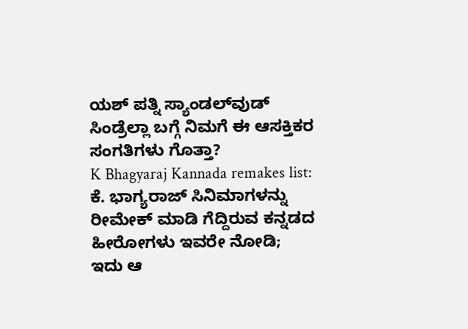ಯಶ್ ಪತ್ನಿ ಸ್ಯಾಂಡಲ್‌ವುಡ್‌ ಸಿಂಡ್ರೆಲ್ಲಾ ಬಗ್ಗೆ ನಿಮಗೆ ಈ ಆಸಕ್ತಿಕರ ಸಂಗತಿಗಳು ಗೊತ್ತಾ?
K Bhagyaraj Kannada remakes list: ಕೆ. ಭಾಗ್ಯರಾಜ್ ಸಿನಿಮಾಗಳನ್ನು ರೀಮೇಕ್ ಮಾಡಿ ಗೆದ್ದಿರುವ ಕನ್ನಡದ ಹೀರೋಗಳು ಇವರೇ ನೋಡಿ; ಇದು ಆ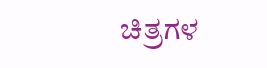ಚಿತ್ರಗಳ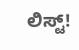ಲಿಸ್ಟ್!